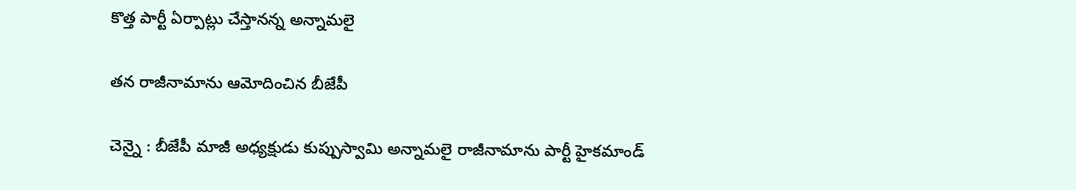కొత్త పార్టీ ఏర్పాట్లు చేస్తాన‌న్న అన్నామ‌లై

త‌న రాజీనామాను ఆమోదించిన బీజేపీ

చెన్నై : బీజేపీ మాజీ అధ్య‌క్షుడు కుప్పుస్వామి అన్నామ‌లై రాజీనామాను పార్టీ హైక‌మాండ్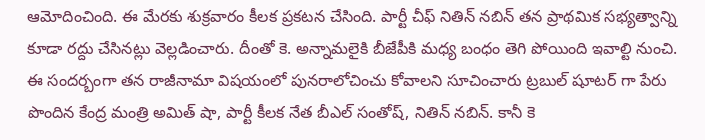ఆమోదించింది. ఈ మేర‌కు శుక్ర‌వారం కీల‌క ప్ర‌క‌ట‌న చేసింది. పార్టీ చీఫ్ నితిన్ న‌బిన్ త‌న ప్రాథ‌మిక స‌భ్య‌త్వాన్ని కూడా ర‌ద్దు చేసిన‌ట్లు వెల్ల‌డించారు. దీంతో కె. అన్నామ‌లైకి బీజేపీకి మ‌ధ్య బంధం తెగి పోయింది ఇవాల్టి నుంచి. ఈ సంద‌ర్బంగా త‌న రాజీనామా విష‌యంలో పున‌రాలోచించు కోవాల‌ని సూచించారు ట్ర‌బుల్ షూట‌ర్ గా పేరు పొందిన కేంద్ర మంత్రి అమిత్ షా, పార్టీ కీల‌క నేత బీఎల్ సంతోష్, నితిన్ న‌బిన్. కానీ కె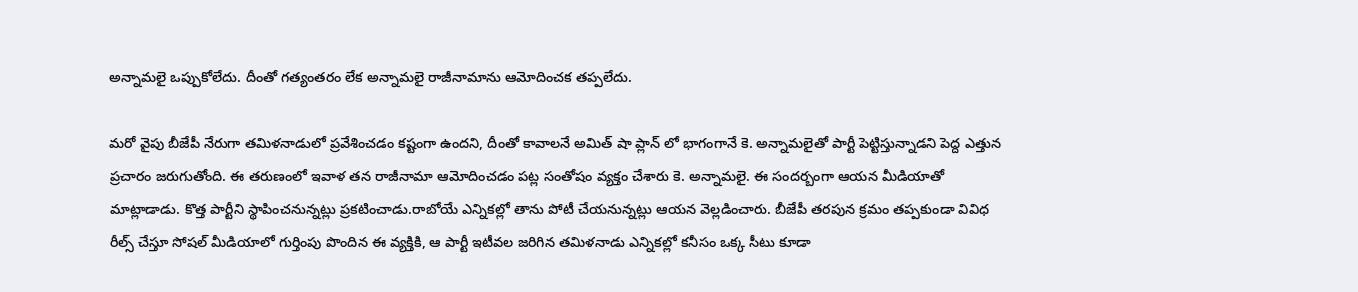అన్నామ‌లై ఒప్పుకోలేదు. దీంతో గ‌త్యంత‌రం లేక అన్నామ‌లై రాజీనామాను ఆమోదించ‌క త‌ప్ప‌లేదు.

మ‌రో వైపు బీజేపీ నేరుగా త‌మిళ‌నాడులో ప్ర‌వేశించ‌డం క‌ష్టంగా ఉంద‌ని, దీంతో కావాలనే అమిత్ షా ప్లాన్ లో భాగంగానే కె. అన్నామ‌లైతో పార్టీ పెట్టిస్తున్నాడ‌ని పెద్ద ఎత్తున ప్ర‌చారం జ‌రుగుతోంది. ఈ త‌రుణంలో ఇవాళ త‌న రాజీనామా ఆమోదించ‌డం ప‌ట్ల సంతోషం వ్య‌క్తం చేశారు కె. అన్నామ‌లై. ఈ సంద‌ర్బంగా ఆయ‌న మీడియాతో మాట్లాడాడు. కొత్త పార్టీని స్థాపించనున్నట్లు ప్రకటించాడు.రాబోయే ఎన్నికల్లో తాను పోటీ చేయనున్నట్లు ఆయన వెల్లడించారు. బీజేపీ తరపున క్రమం తప్పకుండా వివిధ రీల్స్ చేస్తూ సోషల్ మీడియాలో గుర్తింపు పొందిన ఈ వ్యక్తికి, ఆ పార్టీ ఇటీవల జరిగిన తమిళనాడు ఎన్నికల్లో కనీసం ఒక్క సీటు కూడా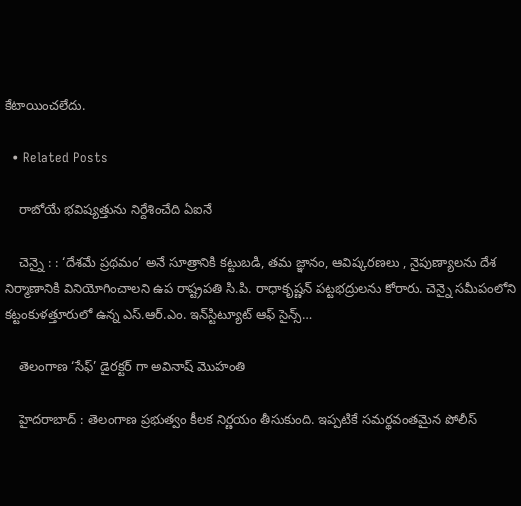కేటాయించలేదు.

  • Related Posts

    రాబోయే భ‌విష్య‌త్తును నిర్దేశించేది ఏఐనే

    చెన్నై : : ‘దేశమే ప్రథమం’ అనే సూత్రానికి కట్టుబడి, తమ జ్ఞానం, ఆవిష్కరణలు , నైపుణ్యాలను దేశ నిర్మాణానికి వినియోగించాలని ఉప రాష్ట్రపతి సి.పి. రాధాకృష్ణన్ పట్టభద్రులను కోరారు. చెన్నై సమీపంలోని కట్టంకుళత్తూరులో ఉన్న ఎస్.ఆర్.ఎం. ఇన్‌స్టిట్యూట్ ఆఫ్ సైన్స్…

    తెలంగాణ ‘సేఫ్’ డైర‌క్ట‌ర్ గా అవినాష్ మొహంతి

    హైద‌రాబాద్ : తెలంగాణ ప్ర‌భుత్వం కీల‌క నిర్ణ‌యం తీసుకుంది. ఇప్ప‌టికే స‌మ‌ర్థ‌వంత‌మైన పోలీస్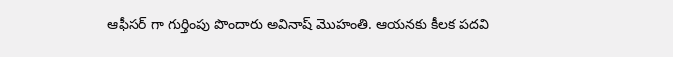ఆఫీస‌ర్ గా గుర్తింపు పొందారు అవినాష్ మొహంతి. ఆయ‌న‌కు కీల‌క ప‌ద‌వి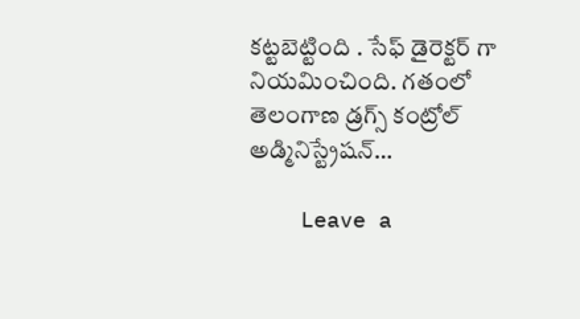క‌ట్ట‌బెట్టింది . సేఫ్ డైరెక్ట‌ర్ గా నియ‌మించింది. గతంలో తెలంగాణ డ్రగ్స్ కంట్రోల్ అడ్మినిస్ట్రేషన్…

    Leave a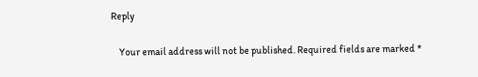Reply

    Your email address will not be published. Required fields are marked *